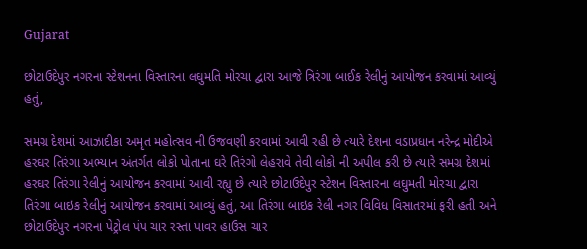Gujarat

છોટાઉદેપુર નગરના સ્ટેશનના વિસ્તારના લઘુમતિ મોરચા દ્વારા આજે ત્રિરંગા બાઈક રેલીનું આયોજન કરવામાં આવ્યું હતું,

સમગ્ર દેશમાં આઝાદીકા અમૃત મહોત્સવ ની ઉજવણી કરવામાં આવી રહી છે ત્યારે દેશના વડાપ્રધાન નરેન્દ્ર મોદીએ હરઘર તિરંગા અભ્યાન અંતર્ગત લોકો પોતાના ઘરે તિરંગો લેહરાવે તેવી લોકો ની અપીલ કરી છે ત્યારે સમગ્ર દેશમાં હરઘર તિરંગા રેલીનું આયોજન કરવામાં આવી રહ્યુ છે ત્યારે છોટાઉદેપુર સ્ટેશન વિસ્તારના લઘુમતી મોરચા દ્વારા તિરંગા બાઇક રેલીનું આયોજન કરવામાં આવ્યું હતું, આ તિરંગા બાઇક રેલી નગર વિવિધ વિસાતરમાં ફરી હતી અને છોટાઉદેપુર નગરના પેટ્રોલ પંપ ચાર રસ્તા પાવર હાઉસ ચાર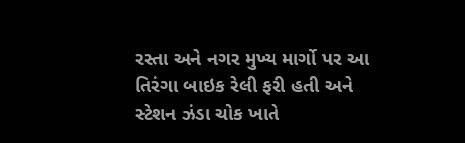રસ્તા અને નગર મુખ્ય માર્ગો પર આ તિરંગા બાઇક રેલી ફરી હતી અને સ્ટેશન ઝંડા ચોક ખાતે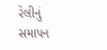રેલીનું સમાપન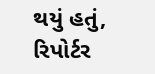થયું હતું,
રિપોર્ટર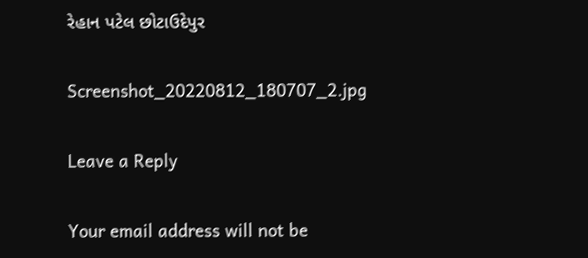રેહાન પટેલ છોટાઉદેપુર

Screenshot_20220812_180707_2.jpg

Leave a Reply

Your email address will not be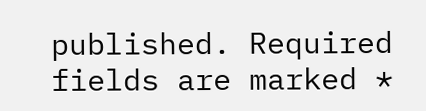published. Required fields are marked *